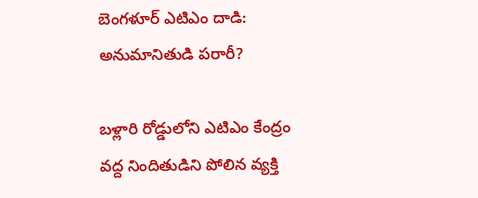బెంగళూర్ ఎటిఎం దాడి: అనుమానితుడి పరారీ?

బళ్లారి రోడ్డులోని ఎటిఎం కేంద్రం వద్ద నిందితుడిని పోలిన వ్యక్తి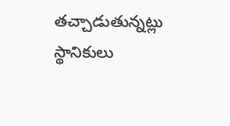తచ్చాడుతున్నట్లు స్థానికులు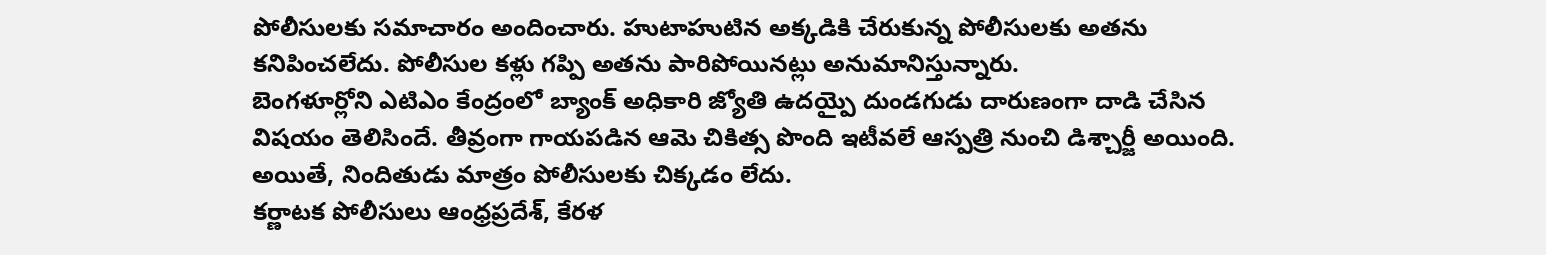పోలీసులకు సమాచారం అందించారు. హుటాహుటిన అక్కడికి చేరుకున్న పోలీసులకు అతను కనిపించలేదు. పోలీసుల కళ్లు గప్పి అతను పారిపోయినట్లు అనుమానిస్తున్నారు.
బెంగళూర్లోని ఎటిఎం కేంద్రంలో బ్యాంక్ అధికారి జ్యోతి ఉదయ్పై దుండగుడు దారుణంగా దాడి చేసిన విషయం తెలిసిందే. తీవ్రంగా గాయపడిన ఆమె చికిత్స పొంది ఇటీవలే ఆస్పత్రి నుంచి డిశ్చార్జీ అయింది. అయితే, నిందితుడు మాత్రం పోలీసులకు చిక్కడం లేదు.
కర్ణాటక పోలీసులు ఆంధ్రప్రదేశ్, కేరళ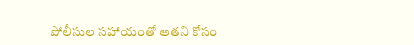పోలీసుల సహాయంతో అతని కోసం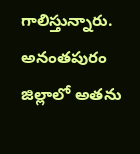గాలిస్తున్నారు. అనంతపురం జిల్లాలో అతను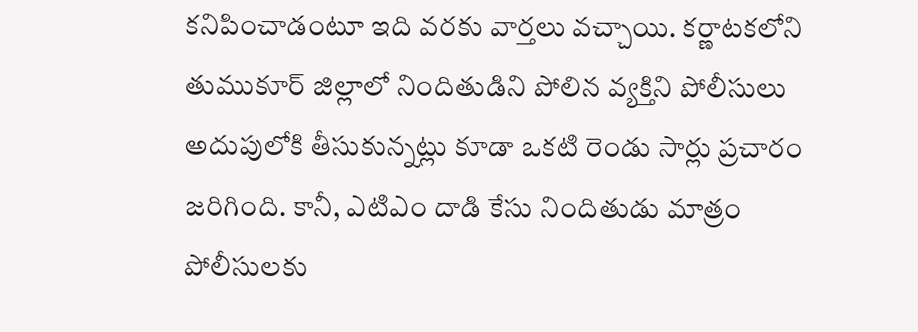కనిపించాడంటూ ఇది వరకు వార్తలు వచ్చాయి. కర్ణాటకలోని తుముకూర్ జిల్లాలో నిందితుడిని పోలిన వ్యక్తిని పోలీసులు అదుపులోకి తీసుకున్నట్లు కూడా ఒకటి రెండు సార్లు ప్రచారం జరిగింది. కానీ, ఎటిఎం దాడి కేసు నిందితుడు మాత్రం పోలీసులకు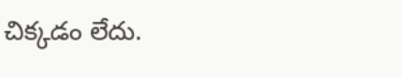చిక్కడం లేదు.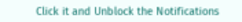Click it and Unblock the Notifications